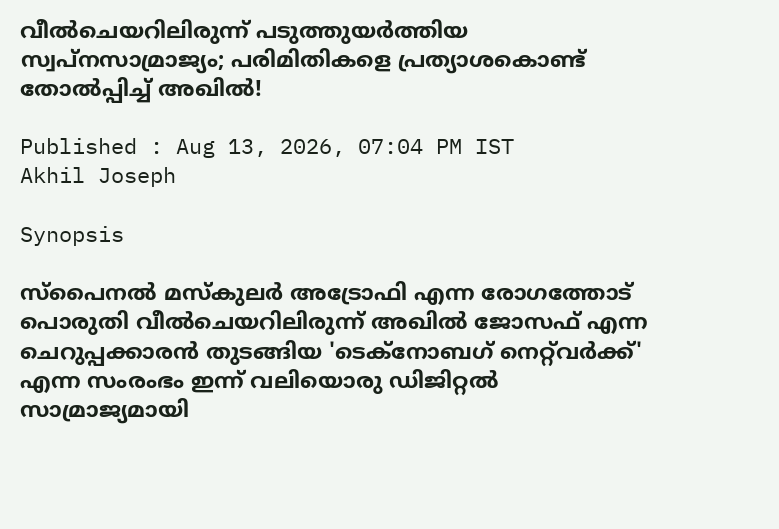വീൽചെയറിലിരുന്ന് പടുത്തുയർത്തിയ സ്വപ്നസാമ്രാജ്യം; പരിമിതികളെ പ്രത്യാശകൊണ്ട് തോൽപ്പിച്ച് അഖിൽ!

Published : Aug 13, 2026, 07:04 PM IST
Akhil Joseph

Synopsis

സ്പൈനൽ മസ്കുലർ അട്രോഫി എന്ന രോഗത്തോട് പൊരുതി വീൽചെയറിലിരുന്ന് അഖിൽ ജോസഫ് എന്ന ചെറുപ്പക്കാരൻ തുടങ്ങിയ 'ടെക്നോബഗ് നെറ്റ്‌വർക്ക്' എന്ന സംരംഭം ഇന്ന് വലിയൊരു ഡിജിറ്റൽ സാമ്രാജ്യമായി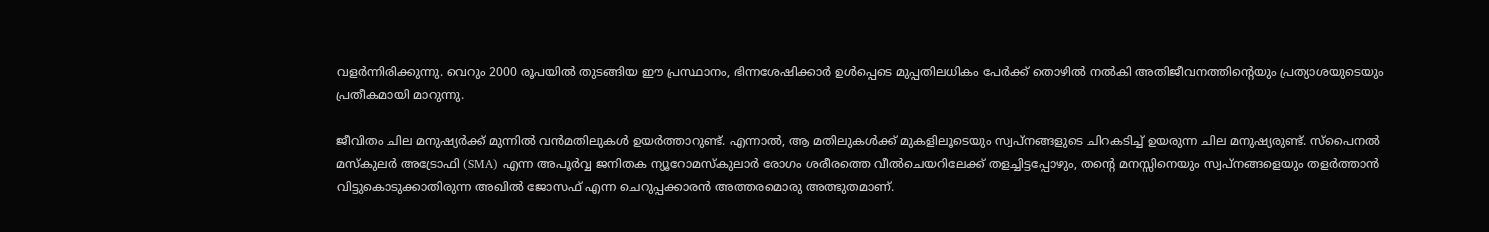വളർന്നിരിക്കുന്നു. വെറും 2000 രൂപയിൽ തുടങ്ങിയ ഈ പ്രസ്ഥാനം, ഭിന്നശേഷിക്കാർ ഉൾപ്പെടെ മുപ്പതിലധികം പേർക്ക് തൊഴിൽ നൽകി അതിജീവനത്തിൻ്റെയും പ്രത്യാശയുടെയും പ്രതീകമായി മാറുന്നു.

ജീവിതം ചില മനുഷ്യർക്ക് മുന്നിൽ വൻമതിലുകൾ ഉയർത്താറുണ്ട്. എന്നാൽ, ആ മതിലുകൾക്ക് മുകളിലൂടെയും സ്വപ്നങ്ങളുടെ ചിറകടിച്ച് ഉയരുന്ന ചില മനുഷ്യരുണ്ട്. സ്പൈനൽ മസ്കുലർ അട്രോഫി (SMA) എന്ന അപൂർവ്വ ജനിതക ന്യൂറോമസ്കുലാർ രോഗം ശരീരത്തെ വീൽചെയറിലേക്ക് തളച്ചിട്ടപ്പോഴും, തന്‍റെ മനസ്സിനെയും സ്വപ്നങ്ങളെയും തളർത്താൻ വിട്ടുകൊടുക്കാതിരുന്ന അഖിൽ ജോസഫ് എന്ന ചെറുപ്പക്കാരൻ അത്തരമൊരു അത്ഭുതമാണ്.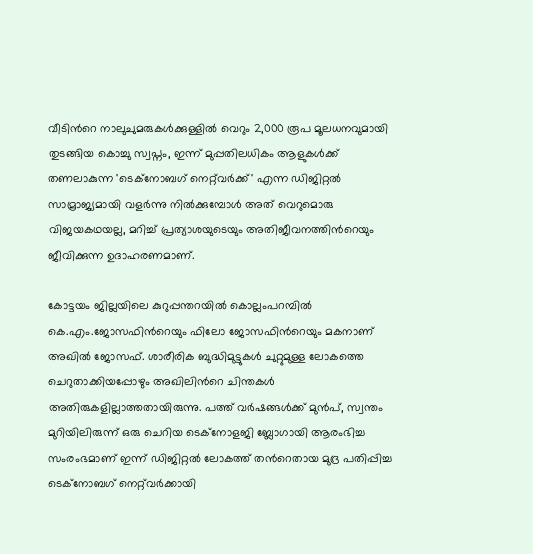വീടിന്‍റെ നാലുചുമരുകൾക്കുള്ളിൽ വെറും 2,000 രൂപ മൂലധനവുമായി തുടങ്ങിയ കൊച്ചു സ്വപ്നം, ഇന്ന് മുപ്പതിലധികം ആളുകൾക്ക് തണലാകുന്ന 'ടെക്നോബഗ് നെറ്റ്‌വർക്ക്' എന്ന ഡിജിറ്റൽ സാമ്രാജ്യമായി വളർന്നു നിൽക്കുമ്പോൾ അത് വെറുമൊരു വിജയകഥയല്ല, മറിച്ച് പ്രത്യാശയുടെയും അതിജീവനത്തിന്‍റെയും ജീവിക്കുന്ന ഉദാഹരണമാണ്.

കോട്ടയം ജില്ലയിലെ കുറുപ്പന്തറയിൽ കൊല്ലംപറമ്പിൽ കെ.എം.ജോസഫിന്‍റെയും ഫിലോ ജോസഫിന്‍റെയും മകനാണ് അഖിൽ ജോസഫ്. ശാരീരിക ബുദ്ധിമുട്ടുകൾ ചുറ്റുമുള്ള ലോകത്തെ ചെറുതാക്കിയപ്പോഴും അഖിലിന്‍റെ ചിന്തകൾ അതിരുകളില്ലാത്തതായിരുന്നു. പത്ത് വർഷങ്ങൾക്ക് മുൻപ്, സ്വന്തം മുറിയിലിരുന്ന് ഒരു ചെറിയ ടെക്നോളജി ബ്ലോഗായി ആരംഭിച്ച സംരംഭമാണ് ഇന്ന് ഡിജിറ്റൽ ലോകത്ത് തന്‍റെതായ മുദ്ര പതിപ്പിച്ച ടെക്നോബഗ് നെറ്റ്‌വർക്കായി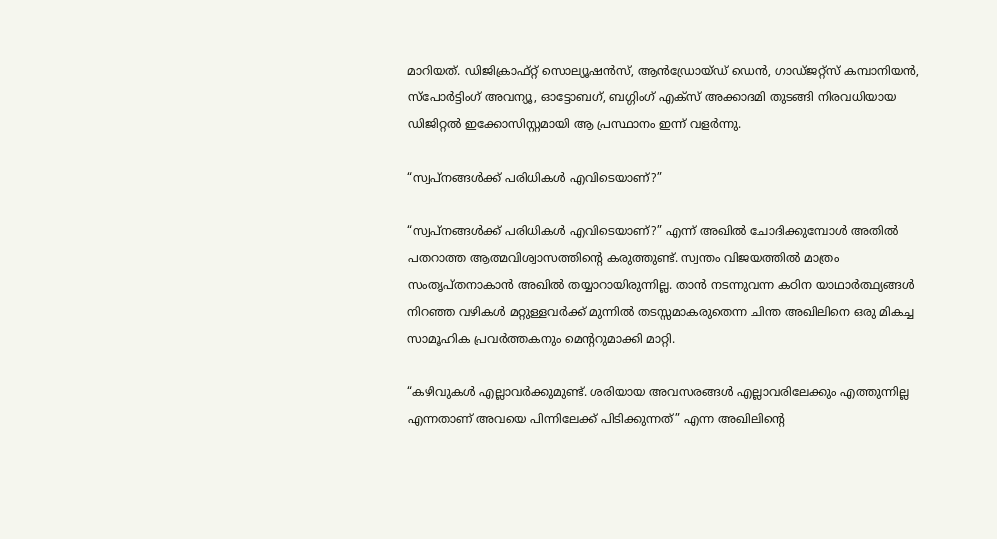മാറിയത്. ഡിജിക്രാഫ്റ്റ് സൊല്യൂഷൻസ്, ആൻഡ്രോയ്ഡ് ഡെൻ, ഗാഡ്ജറ്റ്സ് കമ്പാനിയൻ, സ്പോർട്ടിംഗ് അവന്യൂ, ഓട്ടോബഗ്, ബഗ്ഗിംഗ് എക്സ് അക്കാദമി തുടങ്ങി നിരവധിയായ ഡിജിറ്റൽ ഇക്കോസിസ്റ്റമായി ആ പ്രസ്ഥാനം ഇന്ന് വളർന്നു.

“സ്വപ്നങ്ങൾക്ക് പരിധികൾ എവിടെയാണ്?”

“സ്വപ്നങ്ങൾക്ക് പരിധികൾ എവിടെയാണ്?” എന്ന് അഖിൽ ചോദിക്കുമ്പോൾ അതിൽ പതറാത്ത ആത്മവിശ്വാസത്തിന്‍റെ കരുത്തുണ്ട്. സ്വന്തം വിജയത്തിൽ മാത്രം സംതൃപ്തനാകാൻ അഖിൽ തയ്യാറായിരുന്നില്ല. താൻ നടന്നുവന്ന കഠിന യാഥാർത്ഥ്യങ്ങൾ നിറഞ്ഞ വഴികൾ മറ്റുള്ളവർക്ക് മുന്നിൽ തടസ്സമാകരുതെന്ന ചിന്ത അഖിലിനെ ഒരു മികച്ച സാമൂഹിക പ്രവർത്തകനും മെന്‍ററുമാക്കി മാറ്റി.

“കഴിവുകൾ എല്ലാവർക്കുമുണ്ട്. ശരിയായ അവസരങ്ങൾ എല്ലാവരിലേക്കും എത്തുന്നില്ല എന്നതാണ് അവയെ പിന്നിലേക്ക് പിടിക്കുന്നത്” എന്ന അഖിലിന്‍റെ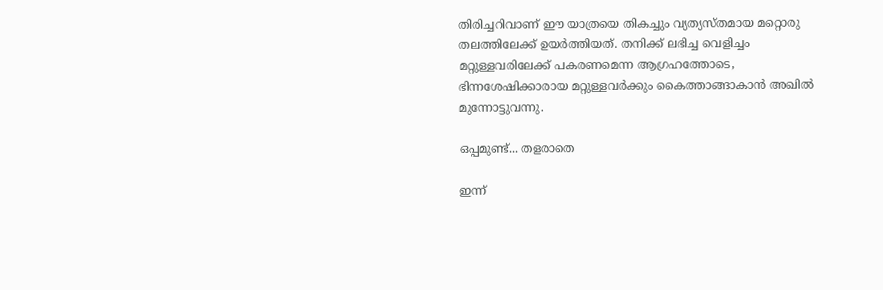തിരിച്ചറിവാണ് ഈ യാത്രയെ തികച്ചും വ്യത്യസ്തമായ മറ്റൊരു തലത്തിലേക്ക് ഉയർത്തിയത്. തനിക്ക് ലഭിച്ച വെളിച്ചം മറ്റുള്ളവരിലേക്ക് പകരണമെന്ന ആഗ്രഹത്തോടെ, ഭിന്നശേഷിക്കാരായ മറ്റുള്ളവർക്കും കൈത്താങ്ങാകാൻ അഖിൽ മുന്നോട്ടുവന്നു.

ഒപ്പമുണ്ട്... തളരാതെ

ഇന്ന്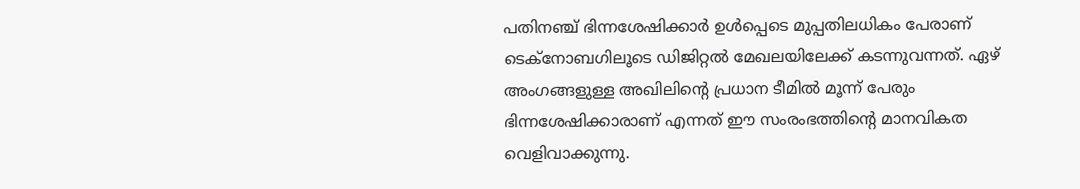പതിനഞ്ച് ഭിന്നശേഷിക്കാർ ഉൾപ്പെടെ മുപ്പതിലധികം പേരാണ് ടെക്നോബഗിലൂടെ ഡിജിറ്റൽ മേഖലയിലേക്ക് കടന്നുവന്നത്. ഏഴ് അംഗങ്ങളുള്ള അഖിലിന്‍റെ പ്രധാന ടീമിൽ മൂന്ന് പേരും ഭിന്നശേഷിക്കാരാണ് എന്നത് ഈ സംരംഭത്തിന്‍റെ മാനവികത വെളിവാക്കുന്നു.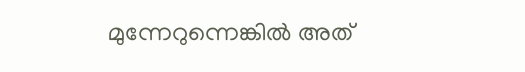മുന്നേറുന്നെങ്കിൽ അത്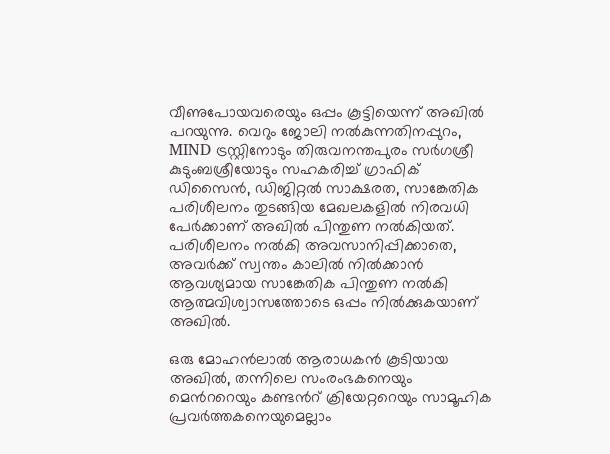വീണുപോയവരെയും ഒപ്പം കൂട്ടിയെന്ന് അഖിൽ പറയുന്നു. വെറും ജോലി നൽകുന്നതിനപ്പുറം, MIND ട്രസ്റ്റിനോടും തിരുവനന്തപുരം സർഗശ്രീ കുടുംബശ്രീയോടും സഹകരിച്ച് ഗ്രാഫിക് ഡിസൈൻ, ഡിജിറ്റൽ സാക്ഷരത, സാങ്കേതിക പരിശീലനം തുടങ്ങിയ മേഖലകളിൽ നിരവധി പേർക്കാണ് അഖിൽ പിന്തുണ നൽകിയത്. പരിശീലനം നൽകി അവസാനിപ്പിക്കാതെ, അവർക്ക് സ്വന്തം കാലിൽ നിൽക്കാൻ ആവശ്യമായ സാങ്കേതിക പിന്തുണ നൽകി ആത്മവിശ്വാസത്തോടെ ഒപ്പം നിൽക്കുകയാണ് അഖിൽ.

ഒരു മോഹൻലാൽ ആരാധകൻ കൂടിയായ അഖിൽ, തന്നിലെ സംരംഭകനെയും മെന്‍ററെയും കണ്ടന്‍റ് ക്രിയേറ്ററെയും സാമൂഹിക പ്രവർത്തകനെയുമെല്ലാം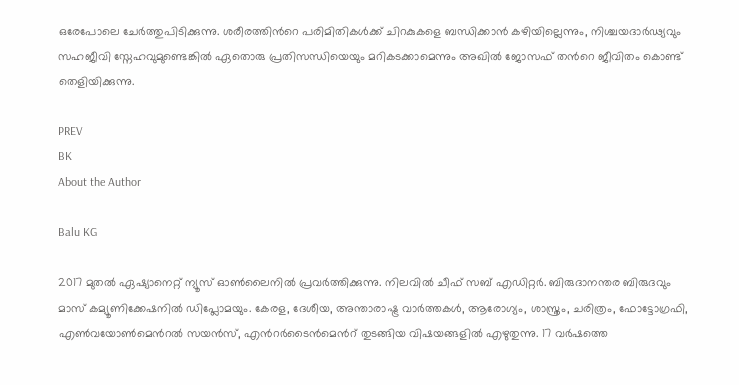ഒരേപോലെ ചേർത്തുപിടിക്കുന്നു. ശരീരത്തിന്‍റെ പരിമിതികൾക്ക് ചിറകുകളെ ബന്ധിക്കാൻ കഴിയില്ലെന്നും, നിശ്ചയദാർഢ്യവും സഹജീവി സ്നേഹവുമുണ്ടെങ്കിൽ ഏതൊരു പ്രതിസന്ധിയെയും മറികടക്കാമെന്നും അഖിൽ ജോസഫ് തന്‍റെ ജീവിതം കൊണ്ട് തെളിയിക്കുന്നു.

PREV
BK
About the Author

Balu KG

2017 മുതല്‍ ഏഷ്യാനെറ്റ് ന്യൂസ് ഓണ്‍ലൈനില്‍ പ്രവര്‍ത്തിക്കുന്നു. നിലവില്‍ ചീഫ് സബ് എഡിറ്റര്‍. ബിരുദാനന്തര ബിരുദവും മാസ് കമ്യൂണിക്കേഷനിൽ ഡിപ്ലോമയും. കേരള, ദേശീയ, അന്താരാഷ്ട്ര വാര്‍ത്തകള്‍, ആരോഗ്യം, ശാസ്ത്രം, ചരിത്രം, ഫോട്ടോഗ്രഫി, എണ്‍വയോണ്‍മെന്‍റല്‍ സയന്‍സ്, എന്‍റര്‍ടൈന്‍മെന്‍റ് തുടങ്ങിയ വിഷയങ്ങളില്‍ എഴുതുന്നു. 17 വര്‍ഷത്തെ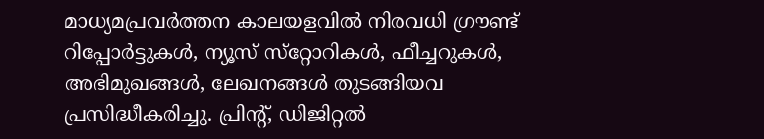മാധ്യമപ്രവര്‍ത്തന കാലയളവില്‍ നിരവധി ഗ്രൗണ്ട് റിപ്പോര്‍ട്ടുകള്‍, ന്യൂസ് സ്‌റ്റോറികള്‍, ഫീച്ചറുകള്‍, അഭിമുഖങ്ങള്‍, ലേഖനങ്ങള്‍ തുടങ്ങിയവ പ്രസിദ്ധീകരിച്ചു. പ്രിന്‍റ്, ഡിജിറ്റല്‍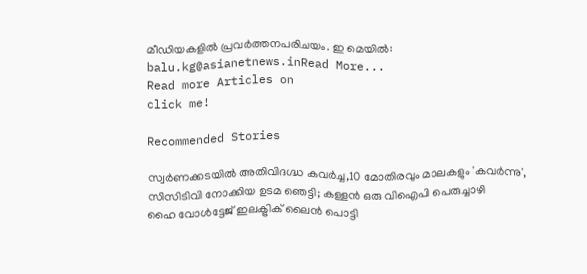മീഡിയകളില്‍ പ്രവര്‍ത്തനപരിചയം. ഇ മെയില്‍: balu.kg@asianetnews.inRead More...
Read more Articles on
click me!

Recommended Stories

സ്വർണക്കടയിൽ അതിവിദഗ്ദ്ധ കവർച്ച,10 മോതിരവും മാലകളും 'കവർന്നു', സിസിടിവി നോക്കിയ ഉടമ ഞെട്ടി; കള്ളൻ ഒരു വിഐപി പെരുച്ചാഴി
ഹൈ വോള്‍ട്ടേജ് ഇലക്ട്രിക് ലൈൻ പൊട്ടി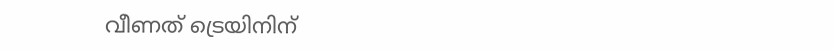വീണത് ട്രെയിനിന്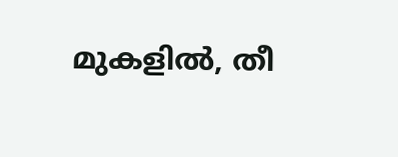മുകളിൽ, തീ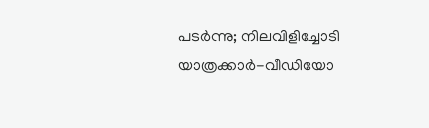പടര്‍ന്നു; നിലവിളിച്ചോടി യാത്രക്കാർ-വീഡിയോ